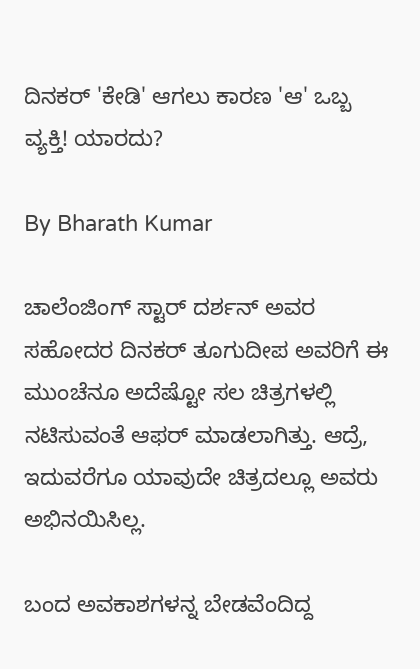ದಿನಕರ್ 'ಕೇಡಿ' ಆಗಲು ಕಾರಣ 'ಆ' ಒಬ್ಬ ವ್ಯಕ್ತಿ! ಯಾರದು?

By Bharath Kumar

ಚಾಲೆಂಜಿಂಗ್ ಸ್ಟಾರ್ ದರ್ಶನ್ ಅವರ ಸಹೋದರ ದಿನಕರ್ ತೂಗುದೀಪ ಅವರಿಗೆ ಈ ಮುಂಚೆನೂ ಅದೆಷ್ಟೋ ಸಲ ಚಿತ್ರಗಳಲ್ಲಿ ನಟಿಸುವಂತೆ ಆಫರ್ ಮಾಡಲಾಗಿತ್ತು. ಆದ್ರೆ, ಇದುವರೆಗೂ ಯಾವುದೇ ಚಿತ್ರದಲ್ಲೂ ಅವರು ಅಭಿನಯಿಸಿಲ್ಲ.

ಬಂದ ಅವಕಾಶಗಳನ್ನ ಬೇಡವೆಂದಿದ್ದ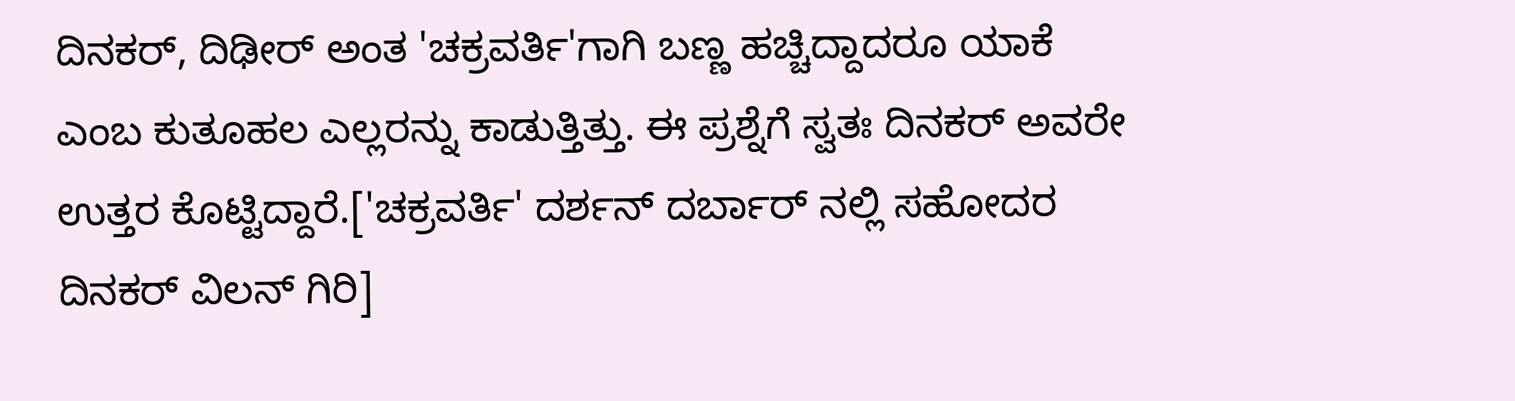ದಿನಕರ್, ದಿಢೀರ್ ಅಂತ 'ಚಕ್ರವರ್ತಿ'ಗಾಗಿ ಬಣ್ಣ ಹಚ್ಚಿದ್ದಾದರೂ ಯಾಕೆ ಎಂಬ ಕುತೂಹಲ ಎಲ್ಲರನ್ನು ಕಾಡುತ್ತಿತ್ತು. ಈ ಪ್ರಶ್ನೆಗೆ ಸ್ವತಃ ದಿನಕರ್ ಅವರೇ ಉತ್ತರ ಕೊಟ್ಟಿದ್ದಾರೆ.['ಚಕ್ರವರ್ತಿ' ದರ್ಶನ್ ದರ್ಬಾರ್ ನಲ್ಲಿ ಸಹೋದರ ದಿನಕರ್ ವಿಲನ್ ಗಿರಿ]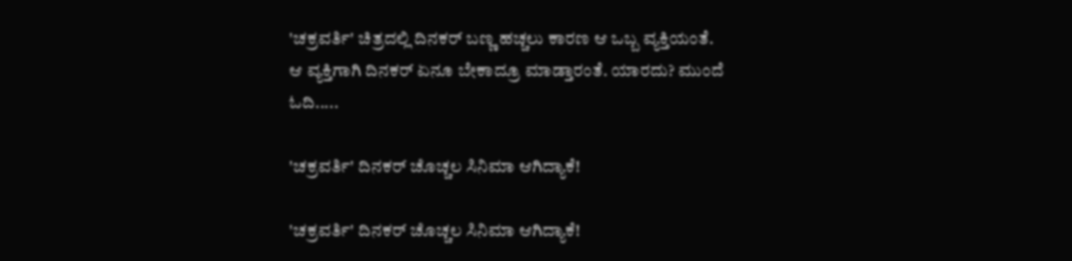'ಚಕ್ರವರ್ತಿ' ಚಿತ್ರದಲ್ಲಿ ದಿನಕರ್ ಬಣ್ಣ ಹಚ್ಚಲು ಕಾರಣ ಆ ಒಬ್ಬ ವ್ಯಕ್ತಿಯಂತೆ. ಆ ವ್ಯಕ್ತಿಗಾಗಿ ದಿನಕರ್ ಏನೂ ಬೇಕಾದ್ರೂ ಮಾಡ್ತಾರಂತೆ. ಯಾರದು? ಮುಂದೆ ಓದಿ.....

'ಚಕ್ರವರ್ತಿ' ದಿನಕರ್ ಚೊಚ್ಚಲ ಸಿನಿಮಾ ಆಗಿದ್ಯಾಕೆ!

'ಚಕ್ರವರ್ತಿ' ದಿನಕರ್ ಚೊಚ್ಚಲ ಸಿನಿಮಾ ಆಗಿದ್ಯಾಕೆ!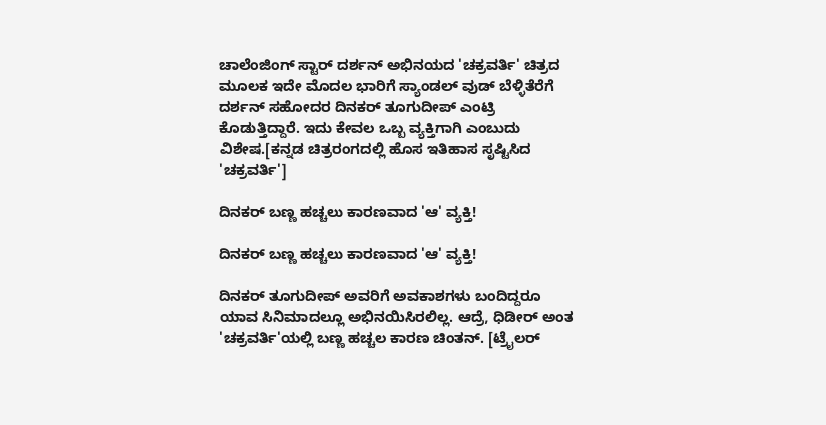ಚಾಲೆಂಜಿಂಗ್ ಸ್ಟಾರ್ ದರ್ಶನ್ ಅಭಿನಯದ 'ಚಕ್ರವರ್ತಿ' ಚಿತ್ರದ ಮೂಲಕ ಇದೇ ಮೊದಲ ಭಾರಿಗೆ ಸ್ಯಾಂಡಲ್ ವುಡ್ ಬೆಳ್ಳಿತೆರೆಗೆ ದರ್ಶನ್ ಸಹೋದರ ದಿನಕರ್ ತೂಗುದೀಪ್ ಎಂಟ್ರಿ ಕೊಡುತ್ತಿದ್ದಾರೆ. ಇದು ಕೇವಲ ಒಬ್ಬ ವ್ಯಕ್ತಿಗಾಗಿ ಎಂಬುದು ವಿಶೇಷ.[ಕನ್ನಡ ಚಿತ್ರರಂಗದಲ್ಲಿ ಹೊಸ ಇತಿಹಾಸ ಸೃಷ್ಟಿಸಿದ 'ಚಕ್ರವರ್ತಿ']

ದಿನಕರ್ ಬಣ್ಣ ಹಚ್ಚಲು ಕಾರಣವಾದ 'ಆ' ವ್ಯಕ್ತಿ!

ದಿನಕರ್ ಬಣ್ಣ ಹಚ್ಚಲು ಕಾರಣವಾದ 'ಆ' ವ್ಯಕ್ತಿ!

ದಿನಕರ್ ತೂಗುದೀಪ್ ಅವರಿಗೆ ಅವಕಾಶಗಳು ಬಂದಿದ್ದರೂ ಯಾವ ಸಿನಿಮಾದಲ್ಲೂ ಅಭಿನಯಿಸಿರಲಿಲ್ಲ. ಆದ್ರೆ, ಧಿಡೀರ್ ಅಂತ 'ಚಕ್ರವರ್ತಿ'ಯಲ್ಲಿ ಬಣ್ಣ ಹಚ್ಚಲ ಕಾರಣ ಚಿಂತನ್. [ಟ್ರೈಲರ್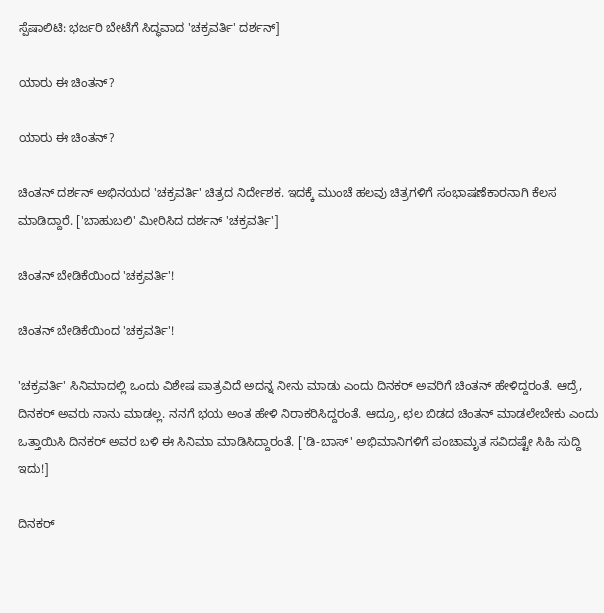ಸ್ಪೆಷಾಲಿಟಿ: ಭರ್ಜರಿ ಬೇಟೆಗೆ ಸಿದ್ಧವಾದ 'ಚಕ್ರವರ್ತಿ' ದರ್ಶನ್]

ಯಾರು ಈ ಚಿಂತನ್?

ಯಾರು ಈ ಚಿಂತನ್?

ಚಿಂತನ್ ದರ್ಶನ್ ಅಭಿನಯದ 'ಚಕ್ರವರ್ತಿ' ಚಿತ್ರದ ನಿರ್ದೇಶಕ. ಇದಕ್ಕೆ ಮುಂಚೆ ಹಲವು ಚಿತ್ರಗಳಿಗೆ ಸಂಭಾಷಣೆಕಾರನಾಗಿ ಕೆಲಸ ಮಾಡಿದ್ದಾರೆ. ['ಬಾಹುಬಲಿ' ಮೀರಿಸಿದ ದರ್ಶನ್ 'ಚಕ್ರವರ್ತಿ']

ಚಿಂತನ್ ಬೇಡಿಕೆಯಿಂದ 'ಚಕ್ರವರ್ತಿ'!

ಚಿಂತನ್ ಬೇಡಿಕೆಯಿಂದ 'ಚಕ್ರವರ್ತಿ'!

'ಚಕ್ರವರ್ತಿ' ಸಿನಿಮಾದಲ್ಲಿ ಒಂದು ವಿಶೇಷ ಪಾತ್ರವಿದೆ ಅದನ್ನ ನೀನು ಮಾಡು ಎಂದು ದಿನಕರ್ ಅವರಿಗೆ ಚಿಂತನ್ ಹೇಳಿದ್ದರಂತೆ. ಆದ್ರೆ, ದಿನಕರ್ ಅವರು ನಾನು ಮಾಡಲ್ಲ. ನನಗೆ ಭಯ ಅಂತ ಹೇಳಿ ನಿರಾಕರಿಸಿದ್ದರಂತೆ. ಆದ್ರೂ, ಛಲ ಬಿಡದ ಚಿಂತನ್ ಮಾಡಲೇಬೇಕು ಎಂದು ಒತ್ತಾಯಿಸಿ ದಿನಕರ್ ಅವರ ಬಳಿ ಈ ಸಿನಿಮಾ ಮಾಡಿಸಿದ್ದಾರಂತೆ. ['ಡಿ-ಬಾಸ್' ಅಭಿಮಾನಿಗಳಿಗೆ ಪಂಚಾಮೃತ ಸವಿದಷ್ಟೇ ಸಿಹಿ ಸುದ್ದಿ ಇದು!]

ದಿನಕರ್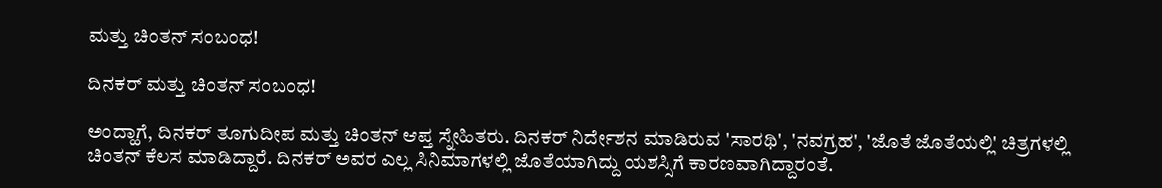ಮತ್ತು ಚಿಂತನ್ ಸಂಬಂಧ!

ದಿನಕರ್ ಮತ್ತು ಚಿಂತನ್ ಸಂಬಂಧ!

ಅಂದ್ಹಾಗೆ, ದಿನಕರ್ ತೂಗುದೀಪ ಮತ್ತು ಚಿಂತನ್ ಆಪ್ತ ಸ್ನೇಹಿತರು. ದಿನಕರ್ ನಿರ್ದೇಶನ ಮಾಡಿರುವ 'ಸಾರಥಿ', 'ನವಗ್ರಹ', 'ಜೊತೆ ಜೊತೆಯಲ್ಲಿ' ಚಿತ್ರಗಳಲ್ಲಿ ಚಿಂತನ್ ಕೆಲಸ ಮಾಡಿದ್ದಾರೆ. ದಿನಕರ್ ಅವರ ಎಲ್ಲ ಸಿನಿಮಾಗಳಲ್ಲಿ ಜೊತೆಯಾಗಿದ್ದು ಯಶಸ್ಸಿಗೆ ಕಾರಣವಾಗಿದ್ದಾರಂತೆ.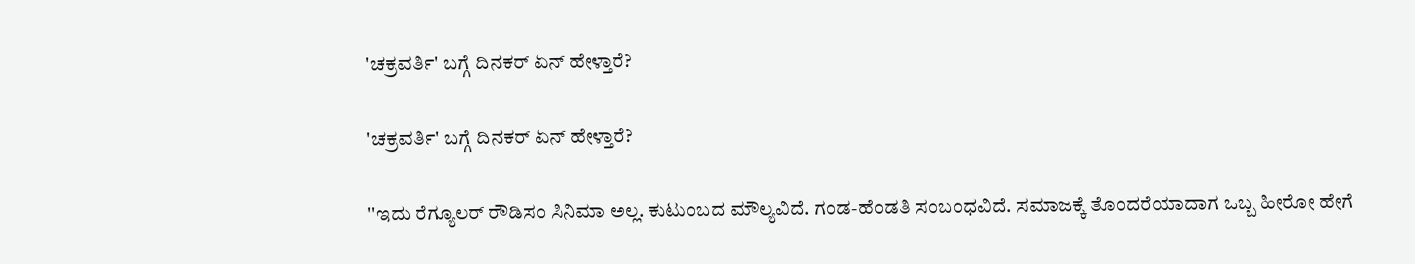'ಚಕ್ರವರ್ತಿ' ಬಗ್ಗೆ ದಿನಕರ್ ಏನ್ ಹೇಳ್ತಾರೆ?

'ಚಕ್ರವರ್ತಿ' ಬಗ್ಗೆ ದಿನಕರ್ ಏನ್ ಹೇಳ್ತಾರೆ?

''ಇದು ರೆಗ್ಯೂಲರ್ ರೌಡಿಸಂ ಸಿನಿಮಾ ಅಲ್ಲ. ಕುಟುಂಬದ ಮೌಲ್ಯವಿದೆ. ಗಂಡ-ಹೆಂಡತಿ ಸಂಬಂಧವಿದೆ. ಸಮಾಜಕ್ಕೆ ತೊಂದರೆಯಾದಾಗ ಒಬ್ಬ ಹೀರೋ ಹೇಗೆ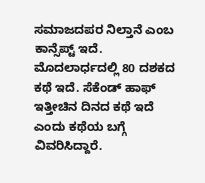ಸಮಾಜದಪರ ನಿಲ್ತಾನೆ ಎಂಬ ಕಾನ್ಸೆಪ್ಟ್ ಇದೆ. ಮೊದಲಾರ್ಧದಲ್ಲಿ 80 ದಶಕದ ಕಥೆ ಇದೆ. ಸೆಕೆಂಡ್ ಹಾಫ್ ಇತ್ತೀಚಿನ ದಿನದ ಕಥೆ ಇದೆ ಎಂದು ಕಥೆಯ ಬಗ್ಗೆ ವಿವರಿಸಿದ್ದಾರೆ.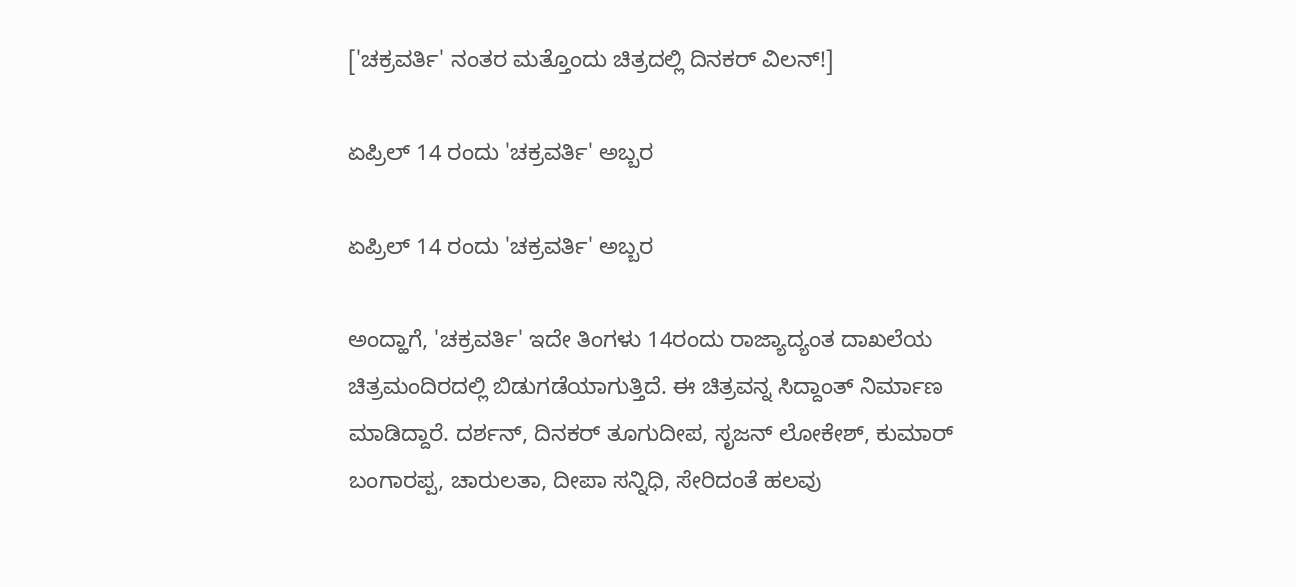['ಚಕ್ರವರ್ತಿ' ನಂತರ ಮತ್ತೊಂದು ಚಿತ್ರದಲ್ಲಿ ದಿನಕರ್ ವಿಲನ್!]

ಏಪ್ರಿಲ್ 14 ರಂದು 'ಚಕ್ರವರ್ತಿ' ಅಬ್ಬರ

ಏಪ್ರಿಲ್ 14 ರಂದು 'ಚಕ್ರವರ್ತಿ' ಅಬ್ಬರ

ಅಂದ್ಹಾಗೆ, 'ಚಕ್ರವರ್ತಿ' ಇದೇ ತಿಂಗಳು 14ರಂದು ರಾಜ್ಯಾದ್ಯಂತ ದಾಖಲೆಯ ಚಿತ್ರಮಂದಿರದಲ್ಲಿ ಬಿಡುಗಡೆಯಾಗುತ್ತಿದೆ. ಈ ಚಿತ್ರವನ್ನ ಸಿದ್ದಾಂತ್ ನಿರ್ಮಾಣ ಮಾಡಿದ್ದಾರೆ. ದರ್ಶನ್, ದಿನಕರ್ ತೂಗುದೀಪ, ಸೃಜನ್ ಲೋಕೇಶ್, ಕುಮಾರ್ ಬಂಗಾರಪ್ಪ, ಚಾರುಲತಾ, ದೀಪಾ ಸನ್ನಿಧಿ, ಸೇರಿದಂತೆ ಹಲವು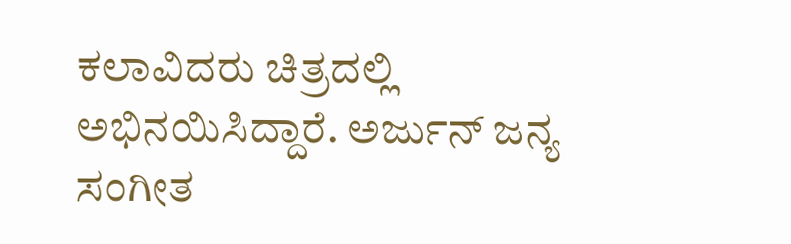ಕಲಾವಿದರು ಚಿತ್ರದಲ್ಲಿ ಅಭಿನಯಿಸಿದ್ದಾರೆ. ಅರ್ಜುನ್ ಜನ್ಯ ಸಂಗೀತ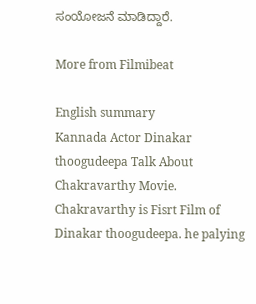ಸಂಯೋಜನೆ ಮಾಡಿದ್ದಾರೆ.

More from Filmibeat

English summary
Kannada Actor Dinakar thoogudeepa Talk About Chakravarthy Movie. Chakravarthy is Fisrt Film of Dinakar thoogudeepa. he palying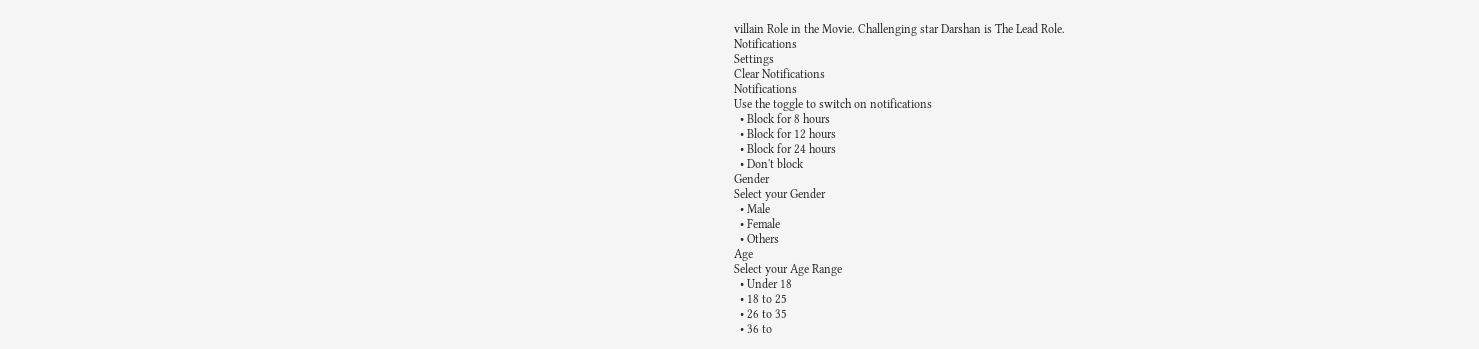villain Role in the Movie. Challenging star Darshan is The Lead Role.
Notifications
Settings
Clear Notifications
Notifications
Use the toggle to switch on notifications
  • Block for 8 hours
  • Block for 12 hours
  • Block for 24 hours
  • Don't block
Gender
Select your Gender
  • Male
  • Female
  • Others
Age
Select your Age Range
  • Under 18
  • 18 to 25
  • 26 to 35
  • 36 to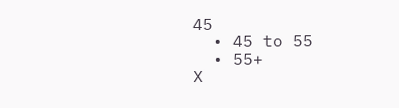45
  • 45 to 55
  • 55+
X